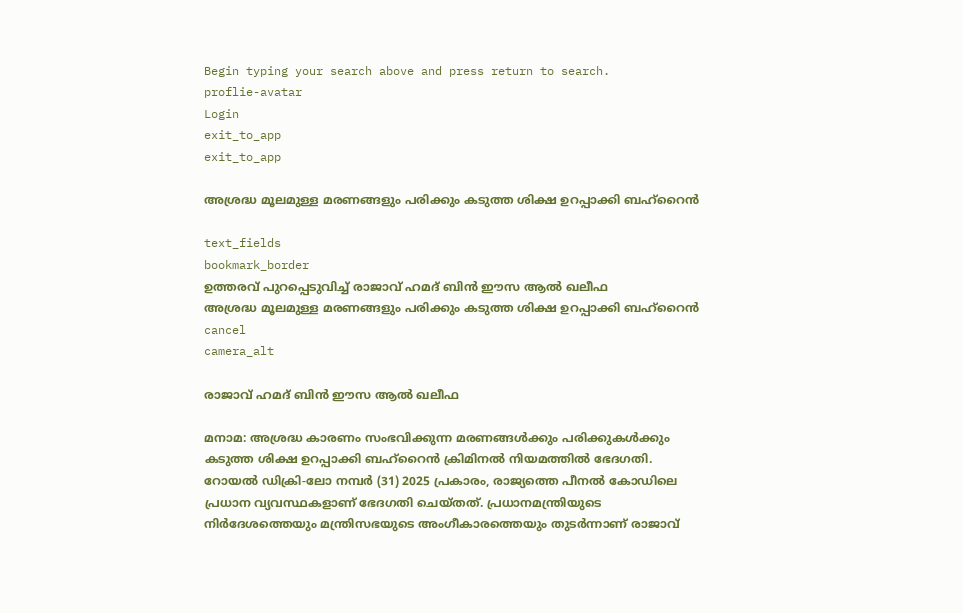Begin typing your search above and press return to search.
proflie-avatar
Login
exit_to_app
exit_to_app

അശ്രദ്ധ മൂലമുള്ള മരണങ്ങളും പരിക്കും കടുത്ത ശിക്ഷ ഉറപ്പാക്കി ബഹ്‌റൈൻ

text_fields
bookmark_border
ഉത്തരവ് പുറപ്പെടുവിച്ച് രാജാവ് ഹമദ് ബിൻ ഈസ ആൽ ഖലീഫ
അശ്രദ്ധ മൂലമുള്ള മരണങ്ങളും പരിക്കും കടുത്ത ശിക്ഷ ഉറപ്പാക്കി ബഹ്‌റൈൻ
cancel
camera_alt

രാജാവ് ഹമദ് ബിൻ ഈസ ആൽ ഖലീഫ

മനാമ: അശ്രദ്ധ കാരണം സംഭവിക്കുന്ന മരണങ്ങൾക്കും പരിക്കുകൾക്കും കടുത്ത ശിക്ഷ ഉറപ്പാക്കി ബഹ്‌റൈൻ ക്രിമിനൽ നിയമത്തിൽ ഭേദഗതി. റോയൽ ഡിക്രി-ലോ നമ്പർ (31) 2025 പ്രകാരം, രാജ്യത്തെ പീനൽ കോഡിലെ പ്രധാന വ്യവസ്ഥകളാണ് ഭേദഗതി ചെയ്തത്. പ്രധാനമന്ത്രിയുടെ നിർദേശത്തെയും മന്ത്രിസഭയുടെ അംഗീകാരത്തെയും തുടർന്നാണ് രാജാവ്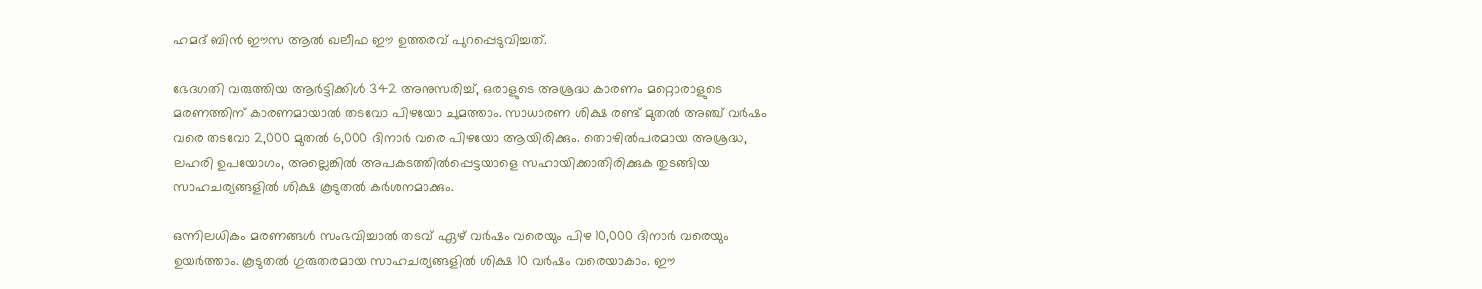ഹമദ് ബിൻ ഈസ ആൽ ഖലീഫ ഈ ഉത്തരവ് പുറപ്പെടുവിച്ചത്.

ഭേദഗതി വരുത്തിയ ആർട്ടിക്കിൾ 342 അനുസരിച്ച്, ഒരാളുടെ അശ്രദ്ധ കാരണം മറ്റൊരാളുടെ മരണത്തിന് കാരണമായാൽ തടവോ പിഴയോ ചുമത്താം. സാധാരണ ശിക്ഷ രണ്ട് മുതൽ അഞ്ച് വർഷം വരെ തടവോ 2,000 മുതൽ 6,000 ദിനാർ വരെ പിഴയോ ആയിരിക്കും. തൊഴിൽപരമായ അശ്രദ്ധ, ലഹരി ഉപയോഗം, അല്ലെങ്കിൽ അപകടത്തിൽപ്പെട്ടയാളെ സഹായിക്കാതിരിക്കുക തുടങ്ങിയ സാഹചര്യങ്ങളിൽ ശിക്ഷ കൂടുതൽ കർശനമാക്കും.

ഒന്നിലധികം മരണങ്ങൾ സംഭവിച്ചാൽ തടവ് ഏഴ് വർഷം വരെയും പിഴ 10,000 ദിനാർ വരെയും ഉയർത്താം. കൂടുതൽ ഗുരുതരമായ സാഹചര്യങ്ങളിൽ ശിക്ഷ 10 വർഷം വരെയാകാം. ഈ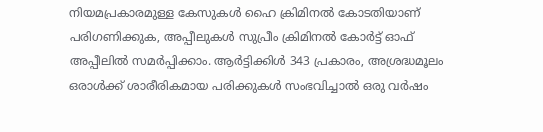നിയമപ്രകാരമുള്ള കേസുകൾ ഹൈ ക്രിമിനൽ കോടതിയാണ് പരിഗണിക്കുക, അപ്പീലുകൾ സുപ്രീം ക്രിമിനൽ കോർട്ട് ഓഫ് അപ്പീലിൽ സമർപ്പിക്കാം. ആർട്ടിക്കിൾ 343 പ്രകാരം, അശ്രദ്ധമൂലം ഒരാൾക്ക് ശാരീരികമായ പരിക്കുകൾ സംഭവിച്ചാൽ ഒരു വർഷം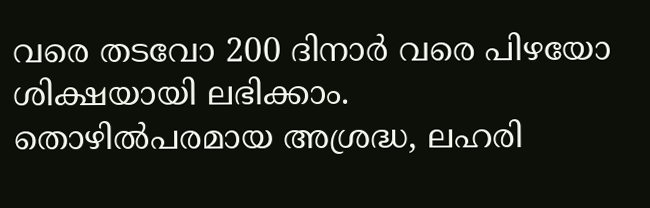വരെ തടവോ 200 ദിനാർ വരെ പിഴയോ ശിക്ഷയായി ലഭിക്കാം. തൊഴിൽപരമായ അശ്രദ്ധ, ലഹരി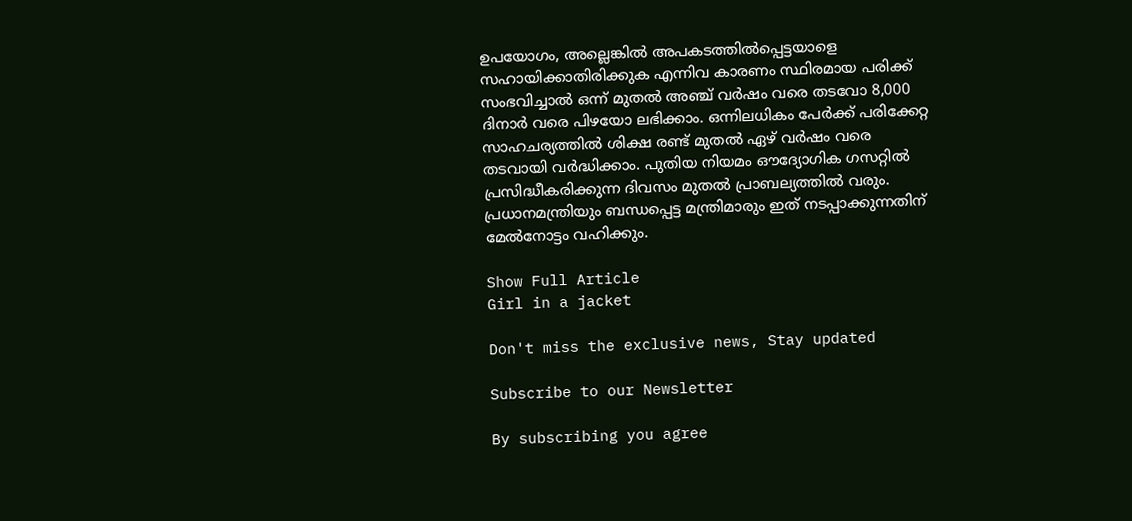ഉപയോഗം, അല്ലെങ്കിൽ അപകടത്തിൽപ്പെട്ടയാളെ സഹായിക്കാതിരിക്കുക എന്നിവ കാരണം സ്ഥിരമായ പരിക്ക് സംഭവിച്ചാൽ ഒന്ന് മുതൽ അഞ്ച് വർഷം വരെ തടവോ 8,000 ദിനാർ വരെ പിഴയോ ലഭിക്കാം. ഒന്നിലധികം പേർക്ക് പരിക്കേറ്റ സാഹചര്യത്തിൽ ശിക്ഷ രണ്ട് മുതൽ ഏഴ് വർഷം വരെ തടവായി വർദ്ധിക്കാം. പുതിയ നിയമം ഔദ്യോഗിക ഗസറ്റിൽ പ്രസിദ്ധീകരിക്കുന്ന ദിവസം മുതൽ പ്രാബല്യത്തിൽ വരും. പ്രധാനമന്ത്രിയും ബന്ധപ്പെട്ട മന്ത്രിമാരും ഇത് നടപ്പാക്കുന്നതിന് മേൽനോട്ടം വഹിക്കും.

Show Full Article
Girl in a jacket

Don't miss the exclusive news, Stay updated

Subscribe to our Newsletter

By subscribing you agree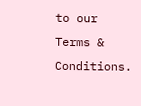to our Terms & Conditions.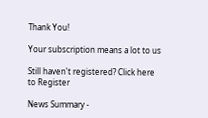Thank You!

Your subscription means a lot to us

Still haven't registered? Click here to Register

News Summary -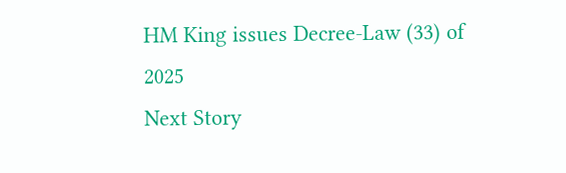HM King issues Decree-Law (33) of 2025
Next Story